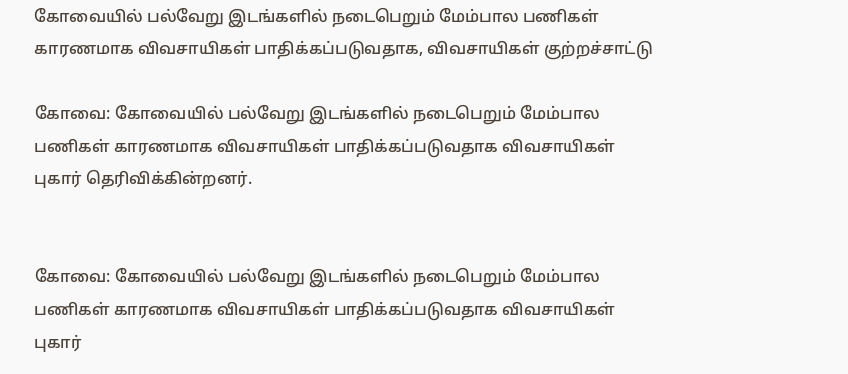கோவையில் பல்வேறு இடங்களில் நடைபெறும் மேம்பால பணிகள் காரணமாக விவசாயிகள் பாதிக்கப்படுவதாக, விவசாயிகள் குற்றச்சாட்டு

கோவை: கோவையில் பல்வேறு இடங்களில் நடைபெறும் மேம்பால பணிகள் காரணமாக விவசாயிகள் பாதிக்கப்படுவதாக விவசாயிகள் புகார் தெரிவிக்கின்றனர்.


கோவை: கோவையில் பல்வேறு இடங்களில் நடைபெறும் மேம்பால பணிகள் காரணமாக விவசாயிகள் பாதிக்கப்படுவதாக விவசாயிகள் புகார்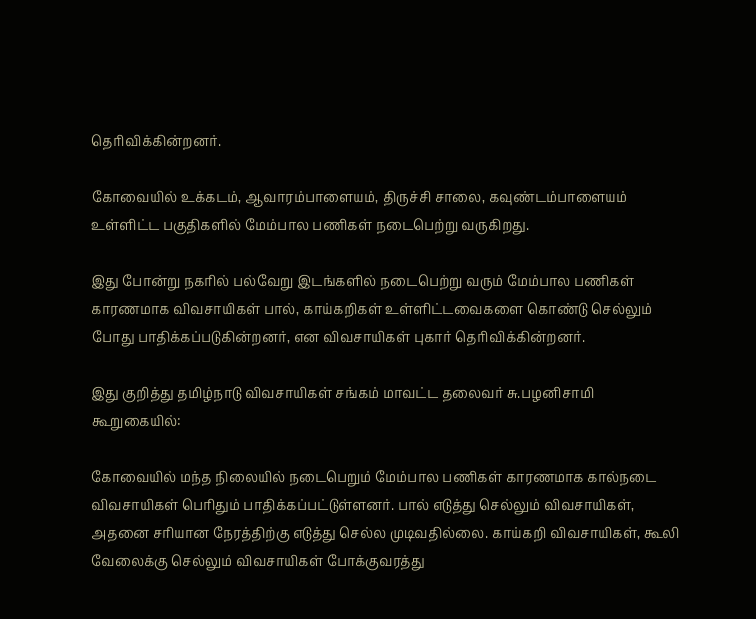தெரிவிக்கின்றனர்.

கோவையில் உக்கடம், ஆவாரம்பாளையம், திருச்சி சாலை, கவுண்டம்பாளையம் உள்ளிட்ட பகுதிகளில் மேம்பால பணிகள் நடைபெற்று வருகிறது.

இது போன்று நகரில் பல்வேறு இடங்களில் நடைபெற்று வரும் மேம்பால பணிகள் காரணமாக விவசாயிகள் பால், காய்கறிகள் உள்ளிட்டவைகளை கொண்டு செல்லும் போது பாதிக்கப்படுகின்றனர், என விவசாயிகள் புகார் தெரிவிக்கின்றனர்.

இது குறித்து தமிழ்நாடு விவசாயிகள் சங்கம் மாவட்ட தலைவர் சு.பழனிசாமி கூறுகையில்:

கோவையில் மந்த நிலையில் நடைபெறும் மேம்பால பணிகள் காரணமாக கால்நடை விவசாயிகள் பெரிதும் பாதிக்கப்பட்டுள்ளனர். பால் எடுத்து செல்லும் விவசாயிகள், அதனை சரியான நேரத்திற்கு எடுத்து செல்ல முடிவதில்லை. காய்கறி விவசாயிகள், கூலி வேலைக்கு செல்லும் விவசாயிகள் போக்குவரத்து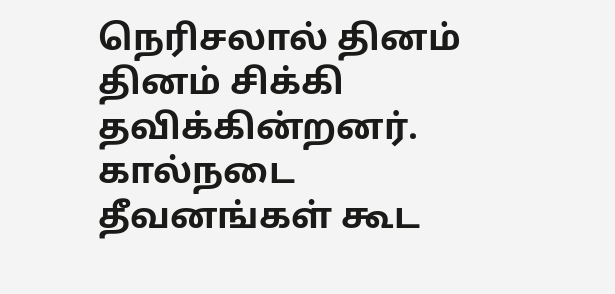நெரிசலால் தினம் தினம் சிக்கி தவிக்கின்றனர். கால்நடை தீவனங்கள் கூட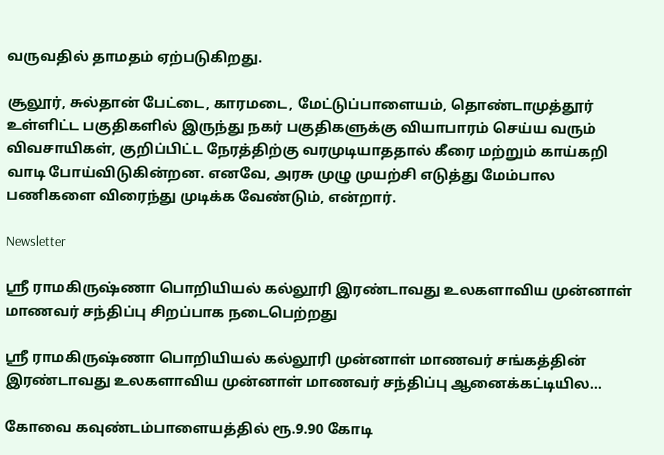வருவதில் தாமதம் ஏற்படுகிறது.

சூலூர், சுல்தான் பேட்டை, காரமடை, மேட்டுப்பாளையம், தொண்டாமுத்தூர் உள்ளிட்ட பகுதிகளில் இருந்து நகர் பகுதிகளுக்கு வியாபாரம் செய்ய வரும் விவசாயிகள், குறிப்பிட்ட நேரத்திற்கு வரமுடியாததால் கீரை மற்றும் காய்கறி வாடி போய்விடுகின்றன. எனவே, அரசு முழு முயற்சி எடுத்து மேம்பால பணிகளை விரைந்து முடிக்க வேண்டும், என்றார்.

Newsletter

ஸ்ரீ ராமகிருஷ்ணா பொறியியல் கல்லூரி இரண்டாவது உலகளாவிய முன்னாள் மாணவர் சந்திப்பு சிறப்பாக நடைபெற்றது

ஸ்ரீ ராமகிருஷ்ணா பொறியியல் கல்லூரி முன்னாள் மாணவர் சங்கத்தின் இரண்டாவது உலகளாவிய முன்னாள் மாணவர் சந்திப்பு ஆனைக்கட்டியில...

கோவை கவுண்டம்பாளையத்தில் ரூ.9.90 கோடி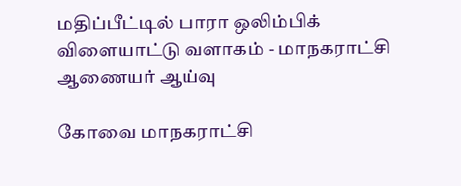மதிப்பீட்டில் பாரா ஒலிம்பிக் விளையாட்டு வளாகம் - மாநகராட்சி ஆணையர் ஆய்வு

கோவை மாநகராட்சி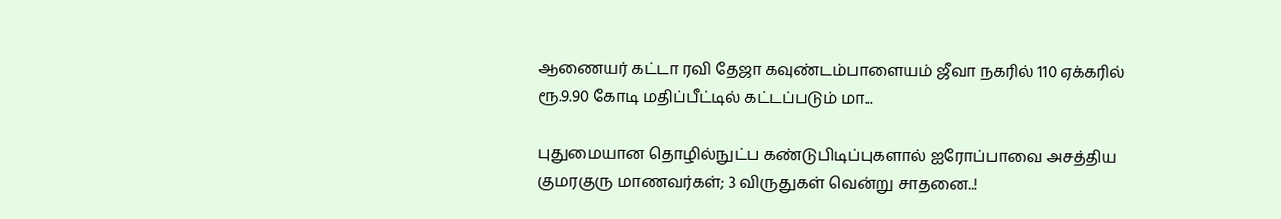ஆணையர் கட்டா ரவி தேஜா கவுண்டம்பாளையம் ஜீவா நகரில் 110 ஏக்கரில் ரூ.9.90 கோடி மதிப்பீட்டில் கட்டப்படும் மா...

புதுமையான தொழில்நுட்ப கண்டுபிடிப்புகளால் ஐரோப்பாவை அசத்திய குமரகுரு மாணவர்கள்; 3 விருதுகள் வென்று சாதனை..!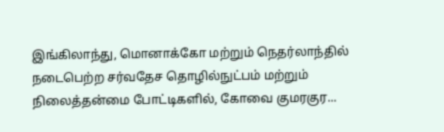இங்கிலாந்து, மொனாக்கோ மற்றும் நெதர்லாந்தில் நடைபெற்ற சர்வதேச தொழில்நுட்பம் மற்றும் நிலைத்தன்மை போட்டிகளில், கோவை குமரகுர...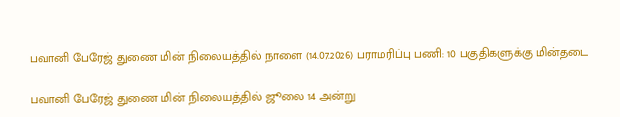பவானி பேரேஜ் துணை மின் நிலையத்தில் நாளை (14.07.2026) பராமரிப்பு பணி: 10 பகுதிகளுக்கு மின்தடை

பவானி பேரேஜ் துணை மின் நிலையத்தில் ஜூலை 14 அன்று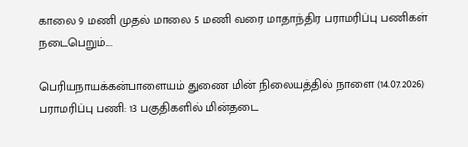காலை 9 மணி முதல் மாலை 5 மணி வரை மாதாந்திர பராமரிப்பு பணிகள் நடைபெறும்....

பெரியநாயக்கன்பாளையம் துணை மின் நிலையத்தில் நாளை (14.07.2026) பராமரிப்பு பணி: 13 பகுதிகளில் மின்தடை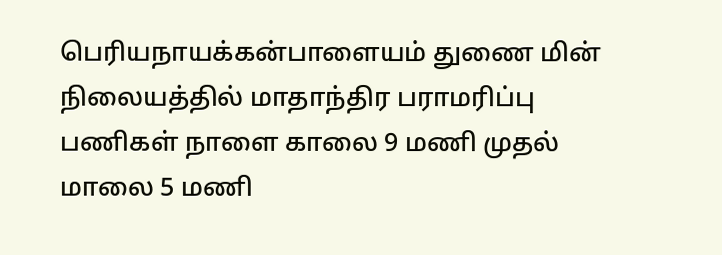பெரியநாயக்கன்பாளையம் துணை மின் நிலையத்தில் மாதாந்திர பராமரிப்பு பணிகள் நாளை காலை 9 மணி முதல் மாலை 5 மணி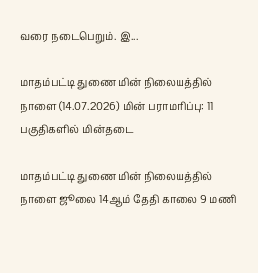வரை நடைபெறும். இ...

மாதம்பட்டி துணை மின் நிலையத்தில் நாளை (14.07.2026) மின் பராமரிப்பு: 11 பகுதிகளில் மின்தடை

மாதம்பட்டி துணை மின் நிலையத்தில் நாளை ஜூலை 14ஆம் தேதி காலை 9 மணி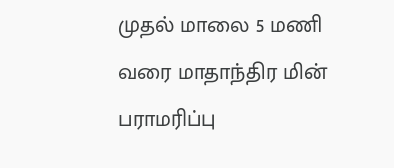முதல் மாலை 5 மணி வரை மாதாந்திர மின் பராமரிப்பு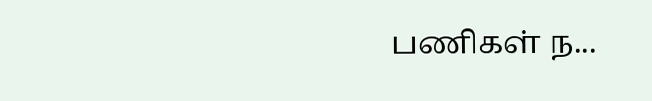பணிகள் ந...